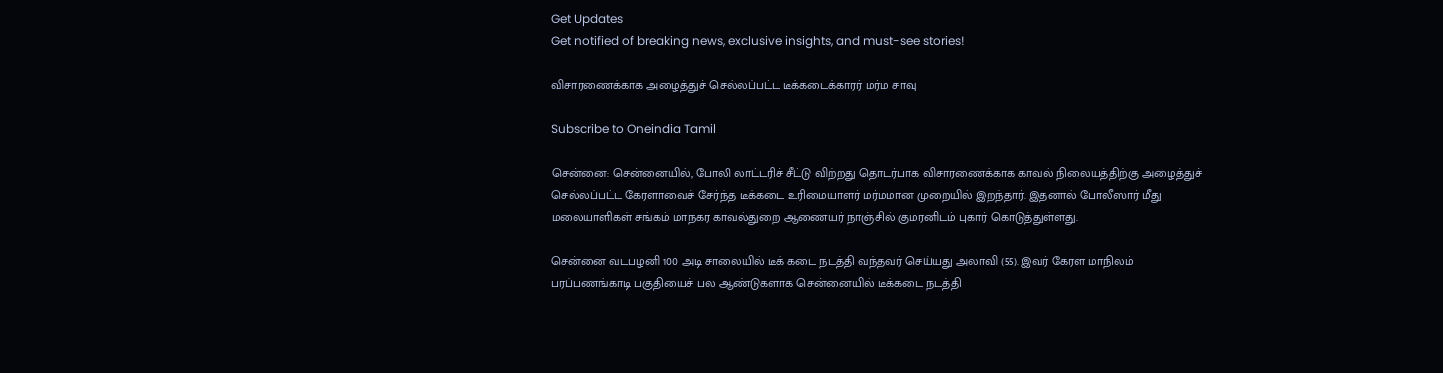Get Updates
Get notified of breaking news, exclusive insights, and must-see stories!

விசாரணைக்காக அழைத்துச் செல்லப்பட்ட டீக்கடைக்காரர் மர்ம சாவு

Subscribe to Oneindia Tamil

சென்னை: சென்னையில், போலி லாட்டரிச் சீட்டு விற்றது தொடர்பாக விசாரணைக்காக காவல் நிலையத்திற்கு அழைத்துச் செல்லப்பட்ட கேரளாவைச் சேர்ந்த டீக்கடை உரிமையாளர் மர்மமான முறையில் இறந்தார். இதனால் போலீஸார் மீது மலையாளிகள் சங்கம் மாநகர காவல்துறை ஆணையர் நாஞ்சில் குமரனிடம் புகார் கொடுத்துள்ளது.

சென்னை வடபழனி 100 அடி சாலையில் டீக் கடை நடத்தி வந்தவர் செய்யது அலாவி (55). இவர் கேரள மாநிலம் பரப்பணங்காடி பகுதியைச் பல ஆண்டுகளாக சென்னையில் டீக்கடை நடத்தி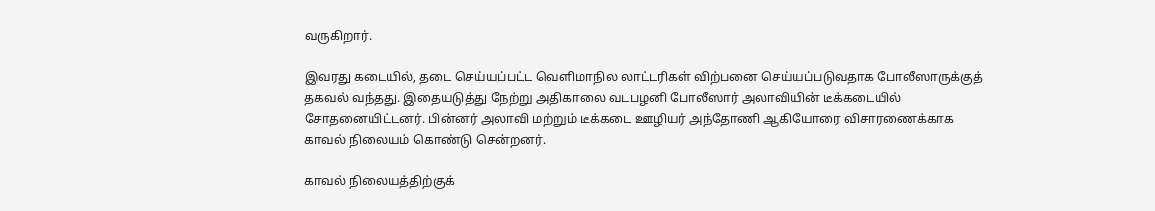வருகிறார்.

இவரது கடையில், தடை செய்யப்பட்ட வெளிமாநில லாட்டரிகள் விற்பனை செய்யப்படுவதாக போலீஸாருக்குத் தகவல் வந்தது. இதையடுத்து நேற்று அதிகாலை வடபழனி போலீஸார் அலாவியின் டீக்கடையில் சோதனையிட்டனர். பின்னர் அலாவி மற்றும் டீக்கடை ஊழியர் அந்தோணி ஆகியோரை விசாரணைக்காக காவல் நிலையம் கொண்டு சென்றனர்.

காவல் நிலையத்திற்குக்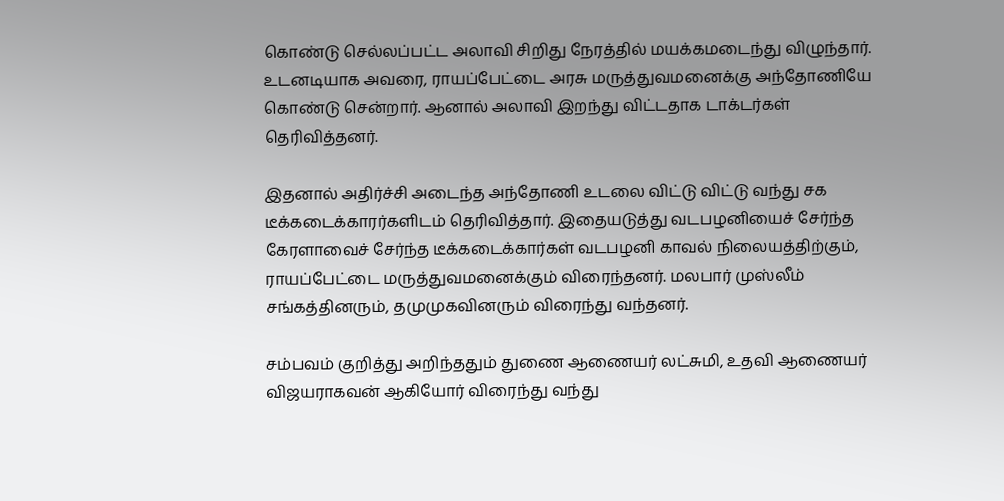கொண்டு செல்லப்பட்ட அலாவி சிறிது நேரத்தில் மயக்கமடைந்து விழுந்தார். உடனடியாக அவரை, ராயப்பேட்டை அரசு மருத்துவமனைக்கு அந்தோணியே கொண்டு சென்றார். ஆனால் அலாவி இறந்து விட்டதாக டாக்டர்கள் தெரிவித்தனர்.

இதனால் அதிர்ச்சி அடைந்த அந்தோணி உடலை விட்டு விட்டு வந்து சக டீக்கடைக்காரர்களிடம் தெரிவித்தார். இதையடுத்து வடபழனியைச் சேர்ந்த கேரளாவைச் சேர்ந்த டீக்கடைக்கார்கள் வடபழனி காவல் நிலையத்திற்கும், ராயப்பேட்டை மருத்துவமனைக்கும் விரைந்தனர். மலபார் முஸ்லீம் சங்கத்தினரும், தமுமுகவினரும் விரைந்து வந்தனர்.

சம்பவம் குறித்து அறிந்ததும் துணை ஆணையர் லட்சுமி, உதவி ஆணையர் விஜயராகவன் ஆகியோர் விரைந்து வந்து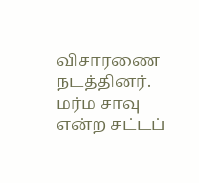விசாரணை நடத்தினர். மர்ம சாவு என்ற சட்டப்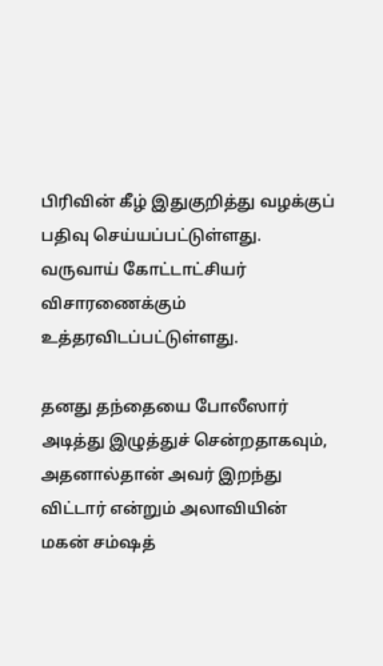பிரிவின் கீழ் இதுகுறித்து வழக்குப் பதிவு செய்யப்பட்டுள்ளது. வருவாய் கோட்டாட்சியர் விசாரணைக்கும் உத்தரவிடப்பட்டுள்ளது.

தனது தந்தையை போலீஸார் அடித்து இழுத்துச் சென்றதாகவும், அதனால்தான் அவர் இறந்து விட்டார் என்றும் அலாவியின் மகன் சம்ஷத்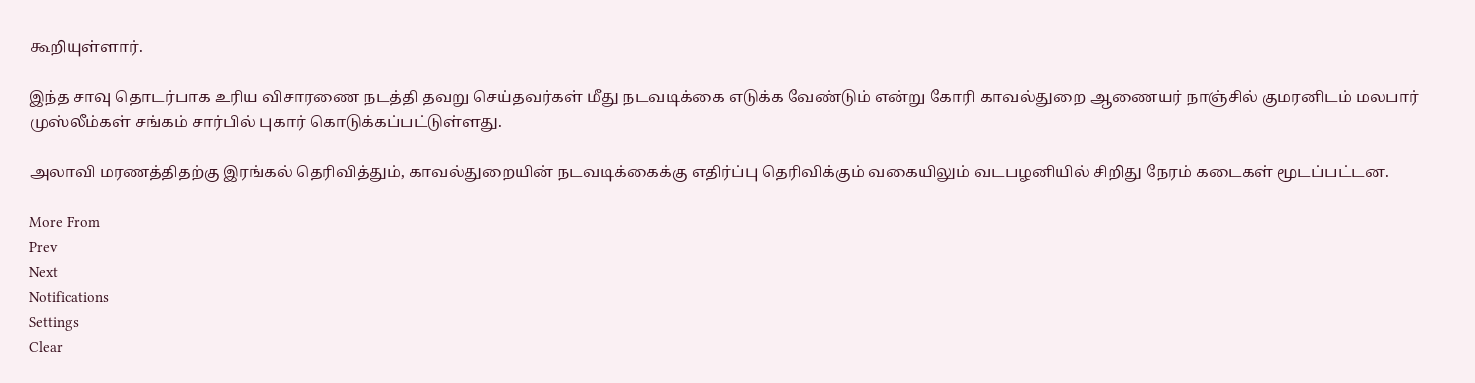கூறியுள்ளார்.

இந்த சாவு தொடர்பாக உரிய விசாரணை நடத்தி தவறு செய்தவர்கள் மீது நடவடிக்கை எடுக்க வேண்டும் என்று கோரி காவல்துறை ஆணையர் நாஞ்சில் குமரனிடம் மலபார் முஸ்லீம்கள் சங்கம் சார்பில் புகார் கொடுக்கப்பட்டுள்ளது.

அலாவி மரணத்திதற்கு இரங்கல் தெரிவித்தும், காவல்துறையின் நடவடிக்கைக்கு எதிர்ப்பு தெரிவிக்கும் வகையிலும் வடபழனியில் சிறிது நேரம் கடைகள் மூடப்பட்டன.

More From
Prev
Next
Notifications
Settings
Clear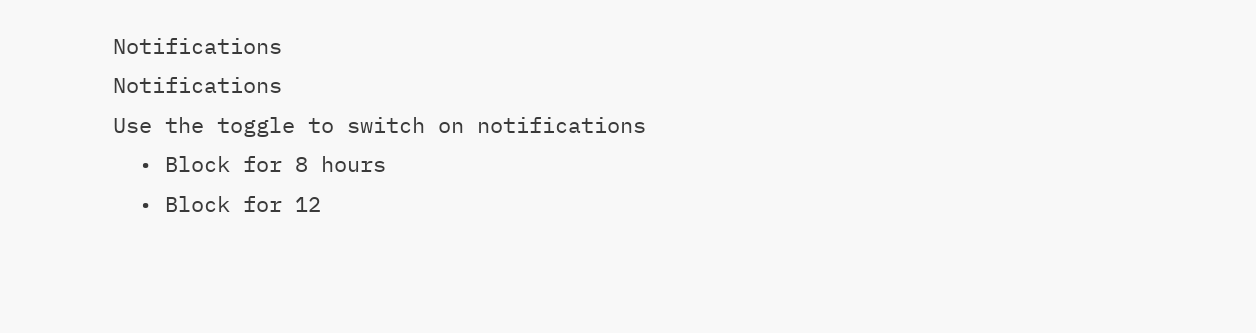Notifications
Notifications
Use the toggle to switch on notifications
  • Block for 8 hours
  • Block for 12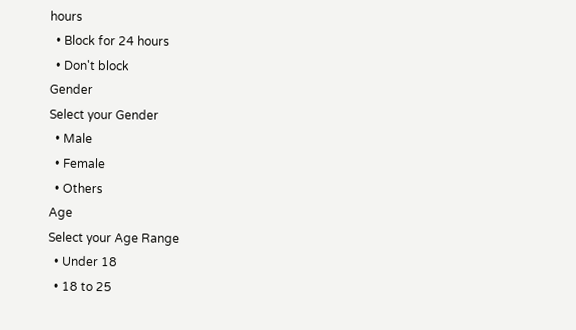hours
  • Block for 24 hours
  • Don't block
Gender
Select your Gender
  • Male
  • Female
  • Others
Age
Select your Age Range
  • Under 18
  • 18 to 25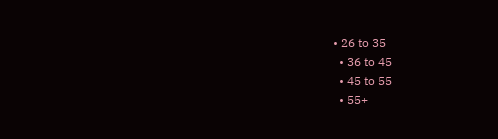• 26 to 35
  • 36 to 45
  • 45 to 55
  • 55+